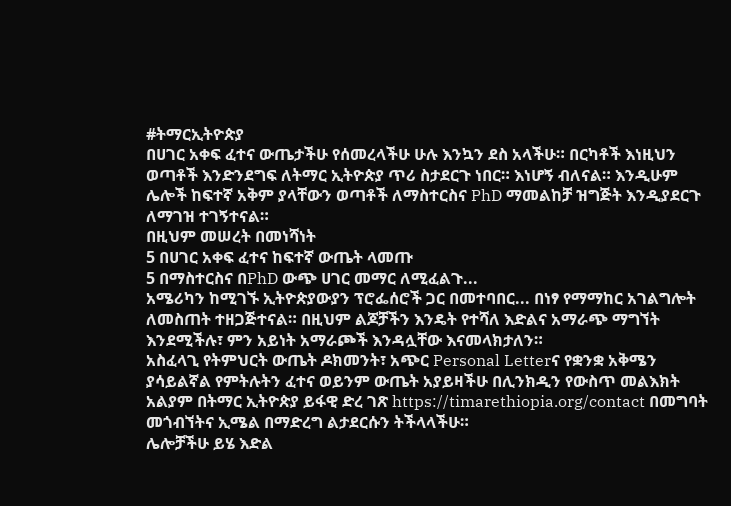#ትማርኢትዮጵያ
በሀገር አቀፍ ፈተና ውጤታችሁ የሰመረላችሁ ሁሉ እንኳን ደስ አላችሁ። በርካቶች እነዚህን ወጣቶች እንድንደግፍ ለትማር ኢትዮጵያ ጥሪ ስታደርጉ ነበር። እነሆኝ ብለናል። እንዲሁም ሌሎች ከፍተኛ አቅም ያላቸውን ወጣቶች ለማስተርስና PhD ማመልከቻ ዝግጅት እንዲያደርጉ ለማገዝ ተገኝተናል።
በዚህም መሠረት በመነሻነት
5 በሀገር አቀፍ ፈተና ከፍተኛ ውጤት ላመጡ
5 በማስተርስና በPhD ውጭ ሀገር መማር ለሚፈልጉ...
አሜሪካን ከሚገኙ ኢትዮጵያውያን ፕሮፌሰሮች ጋር በመተባበር... በነፃ የማማከር አገልግሎት ለመስጠት ተዘጋጅተናል። በዚህም ልጆቻችን እንዴት የተሻለ እድልና አማራጭ ማግኘት እንደሚችሉ፣ ምን አይነት አማራጮች እንዳሏቸው እናመላክታለን።
አስፈላጊ የትምህርት ውጤት ዶክመንት፣ አጭር Personal Letterና የቋንቋ አቅሜን ያሳይልኛል የምትሉትን ፈተና ወይንም ውጤት አያይዛችሁ በሊንክዲን የውስጥ መልእክት አልያም በትማር ኢትዮጵያ ይፋዊ ድረ ገጽ https://timarethiopia.org/contact በመግባት መጎብኘትና ኢሜል በማድረግ ልታደርሱን ትችላላችሁ።
ሌሎቻችሁ ይሄ እድል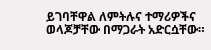ይገባቸዋል ለምትሉና ተማሪዎችና ወላጆቻቸው በማጋራት አድርሷቸው።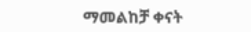ማመልከቻ ቀናት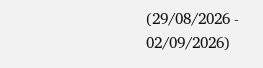(29/08/2026 - 02/09/2026)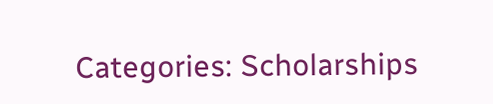Categories: Scholarships